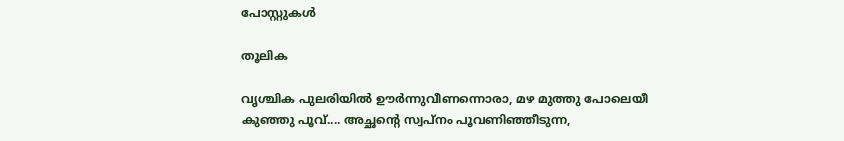പോസ്റ്റുകള്‍

തൂലിക

വൃശ്ചിക പുലരിയിൽ ഊർന്നുവീണന്നൊരാ, മഴ മുത്തു പോലെയീ കുഞ്ഞു പൂവ്.... അച്ഛന്റെ സ്വപ്നം പൂവണിഞ്ഞീടുന്ന,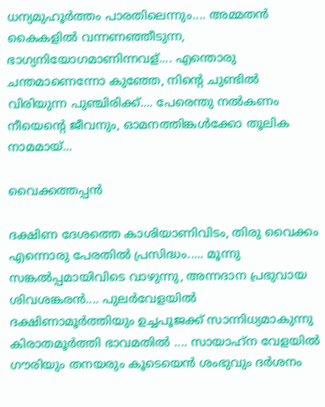ധന്യമുഹൂർത്തം പാരതിലെന്നും.... അമ്മതൻ കൈകളിൽ വന്നണഞ്ഞീടുന്ന, ഭാഗ്യനിയോഗമാണിന്നവള്.... എന്തൊരു ചന്തമാണെന്നോ കുഞ്ഞേ, നിന്റെ ചുണ്ടിൽ വിരിയുന്ന പുഞ്ചിരിക്ക്.... പേരെന്തു നൽകണം നീയെന്റെ ജീവനും, ഓമനത്തിങ്കൾക്കോ തൂലിക നാമമായ്...

വൈക്കത്തപ്പൻ

ദക്ഷിണ ദേശത്തെ കാശിയാണിവിടം, തിരു വൈക്കം എന്നൊരു പേരതിൽ പ്രസിദ്ധം..... മൂന്നു സങ്കൽപ്പമായിവിടെ വാഴുന്നു, അന്നദാന പ്രഭുവായ ശിവശങ്കരൻ.... പുലർവേളയിൽ ദക്ഷിണാമൂർത്തിയും ഉച്ചപൂജക്ക്‌ സാന്നിധ്യമാകുന്നു  കിരാതമൂർത്തി ഭാവമതിൽ .... സായാഹ്‌ന വേളയിൽ ഗൗരിയും തനയരും കൂടെയെൻ ശംഭുവും ദർശനം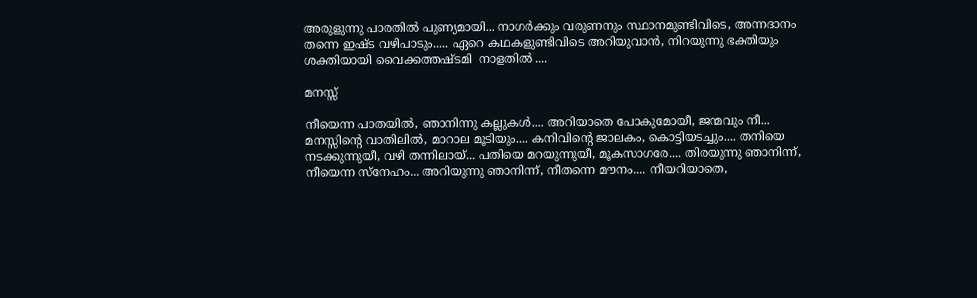അരുളുന്നു പാരതിൽ പുണ്യമായി... നാഗർക്കും വരുണനും സ്ഥാനമുണ്ടിവിടെ, അന്നദാനം തന്നെ ഇഷ്ട വഴിപാടും..... ഏറെ കഥകളുണ്ടിവിടെ അറിയുവാൻ, നിറയുന്നു ഭക്തിയും ശക്തിയായി വൈക്കത്തഷ്ടമി  നാളതിൽ ....

മനസ്സ്

നീയെന്ന പാതയിൽ, ഞാനിന്നു കല്ലുകൾ.... അറിയാതെ പോകുമോയീ, ജന്മവും നീ... മനസ്സിന്റെ വാതിലിൽ, മാറാല മൂടിയും.... കനിവിന്റെ ജാലകം, കൊട്ടിയടച്ചും.... തനിയെ നടക്കുന്നുയീ, വഴി തന്നിലായ്... പതിയെ മറയുന്നുയീ, മൂകസാഗരേ.... തിരയുന്നു ഞാനിന്ന്, നീയെന്ന സ്നേഹം... അറിയുന്നു ഞാനിന്ന്, നീതന്നെ മൗനം.... നീയറിയാതെ,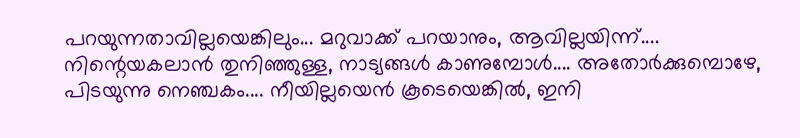പറയുന്നതാവില്ലയെങ്കിലും... മറുവാക്ക് പറയാനും, ആവില്ലയിന്ന്.... നിന്റെയകലാൻ തുനിഞ്ഞുള്ള, നാട്യങ്ങൾ കാണുമ്പോൾ.... അതോർക്കുമ്പൊഴേ, പിടയുന്നു നെഞ്ചകം.... നീയില്ലയെൻ കൂടെയെങ്കിൽ, ഇനി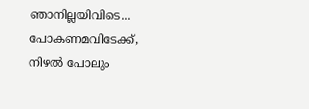ഞാനില്ലയിവിടെ... പോകണമവിടേക്ക്, നിഴൽ പോലും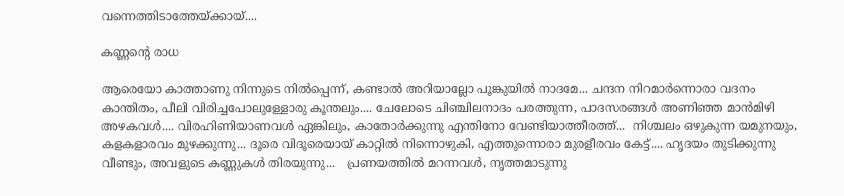വന്നെത്തിടാത്തേയ്ക്കായ്....

കണ്ണന്റെ രാധ

ആരെയോ കാത്താണു നിന്നുടെ നിൽപ്പെന്ന്, കണ്ടാൽ അറിയാല്ലോ പൂങ്കുയിൽ നാദമേ... ചന്ദന നിറമാർന്നൊരാ വദനം കാന്തിതം, പീലി വിരിച്ചപോലുള്ളോരു കൂന്തലും.... ചേലോടെ ചിഞ്ചിലനാദം പരത്തുന്ന, പാദസരങ്ങൾ അണിഞ്ഞ മാൻമിഴി അഴകവൾ.... വിരഹിണിയാണവൾ ഏങ്കിലും, കാതോർക്കുന്നു എന്തിനോ വേണ്ടിയാത്തീരത്ത്...  നിശ്ചലം ഒഴുകുന്ന യമുനയും, കളകളാരവം മുഴക്കുന്നു... ദൂരെ വിദൂരെയായ് കാറ്റിൽ നിന്നൊഴുകി, എത്തുന്നൊരാ മുരളീരവം കേട്ട്.... ഹൃദയം തുടിക്കുന്നു വീണ്ടും, അവളുടെ കണ്ണുകൾ തിരയുന്നു...   പ്രണയത്തിൽ മറന്നവൾ, നൃത്തമാടുന്നു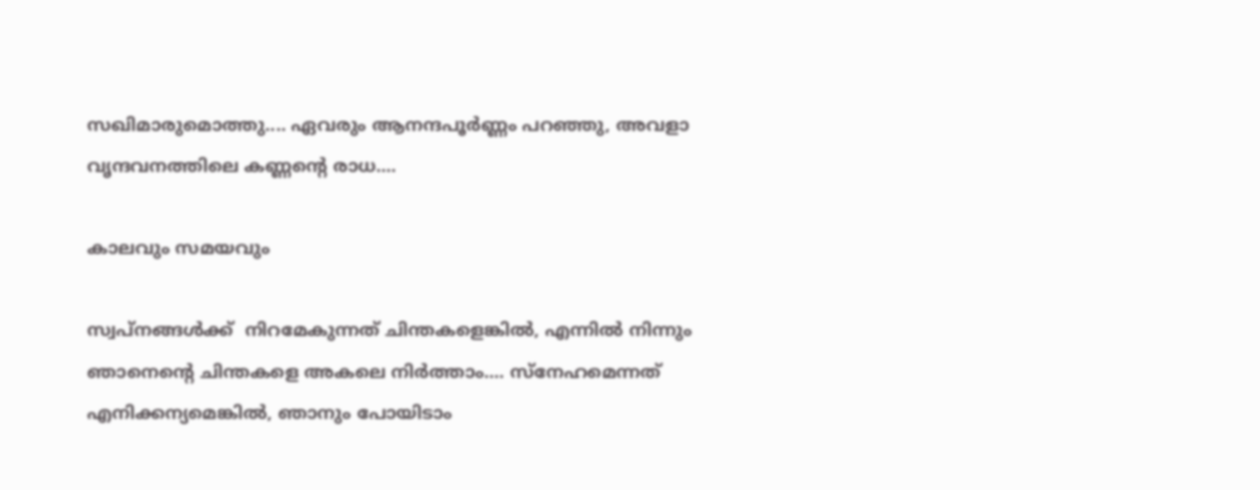സഖിമാരുമൊത്തു.... ഏവരും ആനന്ദപൂർണ്ണം പറഞ്ഞു, അവളാ വൃന്ദവനത്തിലെ കണ്ണന്റെ രാധ....

കാലവും സമയവും

സ്വപ്നങ്ങൾക്ക്  നിറമേകുന്നത് ചിന്തകളെങ്കിൽ, എന്നിൽ നിന്നും ഞാനെന്റെ ചിന്തകളെ അകലെ നിർത്താം.... സ്നേഹമെന്നത് എനിക്കന്യമെങ്കിൽ, ഞാനും പോയിടാം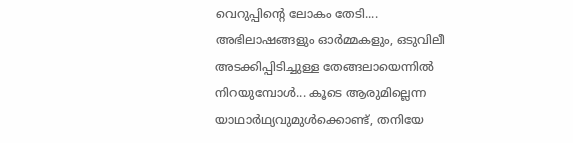വെറുപ്പിന്റെ ലോകം തേടി.... അഭിലാഷങ്ങളും ഓർമ്മകളും, ഒടുവിലീ അടക്കിപ്പിടിച്ചുള്ള തേങ്ങലായെന്നിൽ നിറയുമ്പോൾ... കൂടെ ആരുമില്ലെന്ന യാഥാർഥ്യവുമുൾക്കൊണ്ട്, തനിയേ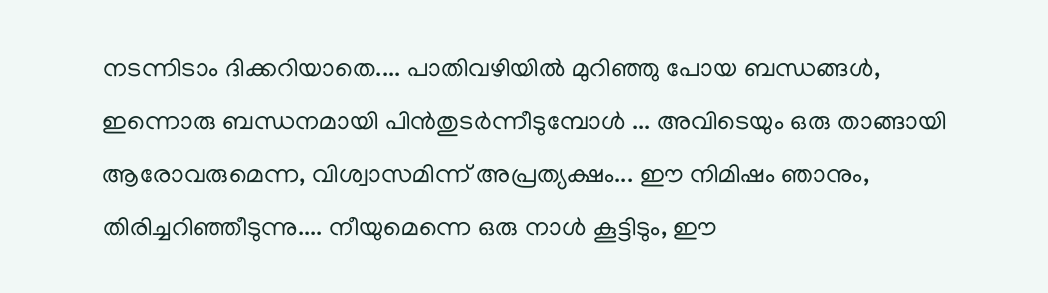നടന്നിടാം ദിക്കറിയാതെ.... പാതിവഴിയിൽ മുറിഞ്ഞു പോയ ബന്ധങ്ങൾ, ഇന്നൊരു ബന്ധനമായി പിൻതുടർന്നീടുമ്പോൾ ... അവിടെയും ഒരു താങ്ങായി ആരോവരുമെന്ന, വിശ്വാസമിന്ന് അപ്രത്യക്ഷം... ഈ നിമിഷം ഞാനും, തിരിച്ചറിഞ്ഞീടുന്നു.... നീയുമെന്നെ ഒരു നാൾ കൂട്ടിടും, ഈ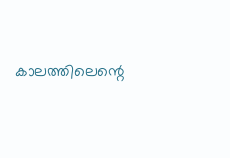കാലത്തിലെന്റെ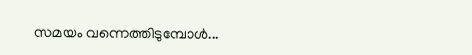സമയം വന്നെത്തിടുമ്പോൾ...